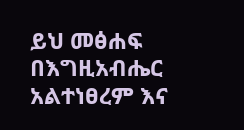ይህ መፅሐፍ በእግዚአብሔር አልተነፀረም እና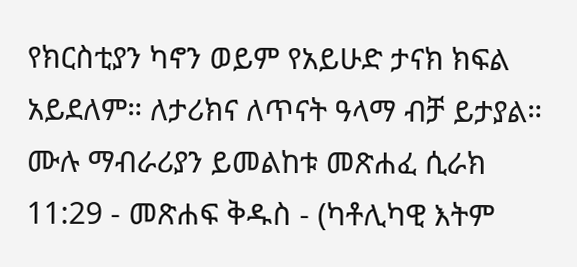የክርስቲያን ካኖን ወይም የአይሁድ ታናክ ክፍል አይደለም። ለታሪክና ለጥናት ዓላማ ብቻ ይታያል። ሙሉ ማብራሪያን ይመልከቱ መጽሐፈ ሲራክ 11:29 - መጽሐፍ ቅዱስ - (ካቶሊካዊ እትም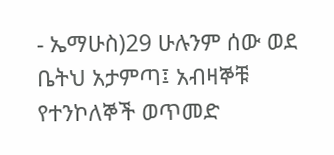- ኤማሁስ)29 ሁሉንም ሰው ወደ ቤትህ አታምጣ፤ አብዛኞቹ የተንኮለኞች ወጥመድ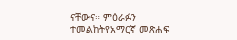ናቸውና። ምዕራፉን ተመልከትየአማርኛ መጽሐፍ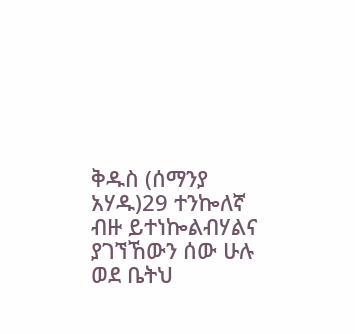ቅዱስ (ሰማንያ አሃዱ)29 ተንኰለኛ ብዙ ይተነኰልብሃልና ያገኘኸውን ሰው ሁሉ ወደ ቤትህ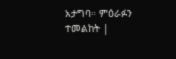አታግባ። ምዕራፉን ተመልከት |